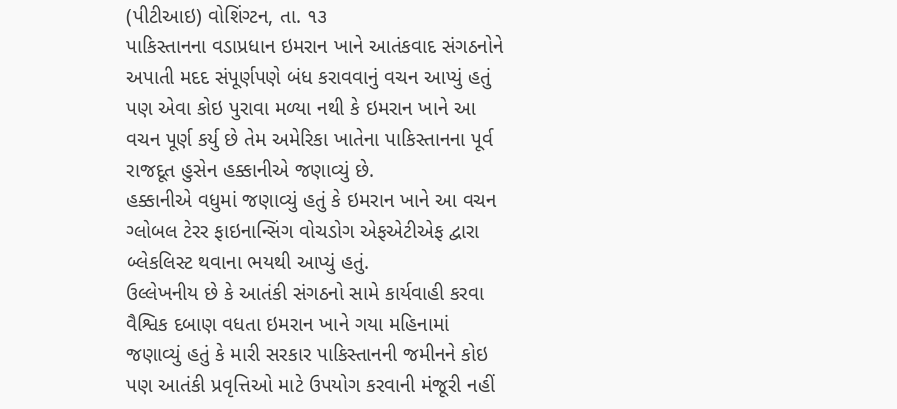(પીટીઆઇ) વોશિંગ્ટન, તા. ૧૩
પાકિસ્તાનના વડાપ્રધાન ઇમરાન ખાને આતંકવાદ સંગઠનોને અપાતી મદદ સંપૂર્ણપણે બંધ કરાવવાનું વચન આપ્યું હતું પણ એવા કોઇ પુરાવા મળ્યા નથી કે ઇમરાન ખાને આ વચન પૂર્ણ કર્યુ છે તેમ અમેરિકા ખાતેના પાકિસ્તાનના પૂર્વ રાજદૂત હુસેન હક્કાનીએ જણાવ્યું છે.
હક્કાનીએ વધુમાં જણાવ્યું હતું કે ઇમરાન ખાને આ વચન ગ્લોબલ ટેરર ફાઇનાન્સિંગ વોચડોગ એફએટીએફ દ્વારા બ્લેકલિસ્ટ થવાના ભયથી આપ્યું હતું.
ઉલ્લેખનીય છે કે આતંકી સંગઠનો સામે કાર્યવાહી કરવા વૈશ્વિક દબાણ વધતા ઇમરાન ખાને ગયા મહિનામાં જણાવ્યું હતું કે મારી સરકાર પાકિસ્તાનની જમીનને કોઇ પણ આતંકી પ્રવૃત્તિઓ માટે ઉપયોગ કરવાની મંજૂરી નહીં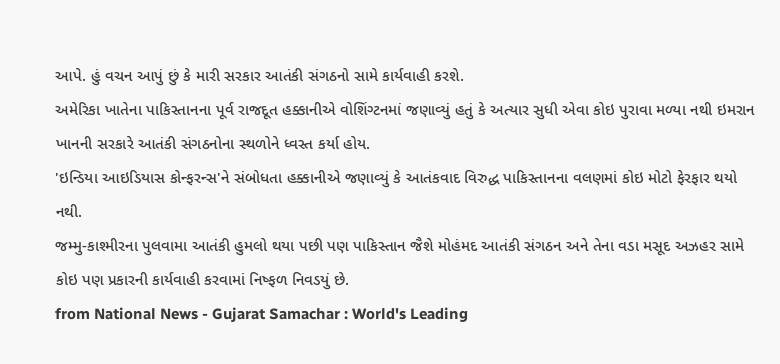આપે. હું વચન આપું છું કે મારી સરકાર આતંકી સંગઠનો સામે કાર્યવાહી કરશે.
અમેરિકા ખાતેના પાકિસ્તાનના પૂર્વ રાજદૂત હક્કાનીએ વોશિંગ્ટનમાં જણાવ્યું હતું કે અત્યાર સુધી એવા કોઇ પુરાવા મળ્યા નથી ઇમરાન ખાનની સરકારે આતંકી સંગઠનોના સ્થળોને ધ્વસ્ત કર્યા હોય.
'ઇન્ડિયા આઇડિયાસ કોન્ફરન્સ'ને સંબોધતા હક્કાનીએ જણાવ્યું કે આતંકવાદ વિરુદ્ધ પાકિસ્તાનના વલણમાં કોઇ મોટો ફેરફાર થયો નથી.
જમ્મુ-કાશ્મીરના પુલવામા આતંકી હુમલો થયા પછી પણ પાકિસ્તાન જૈશે મોહંમદ આતંકી સંગઠન અને તેના વડા મસૂદ અઝહર સામે કોઇ પણ પ્રકારની કાર્યવાહી કરવામાં નિષ્ફળ નિવડયું છે.
from National News - Gujarat Samachar : World's Leading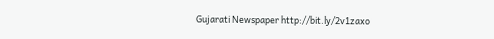Gujarati Newspaper http://bit.ly/2v1zaxo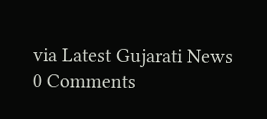via Latest Gujarati News
0 Comments